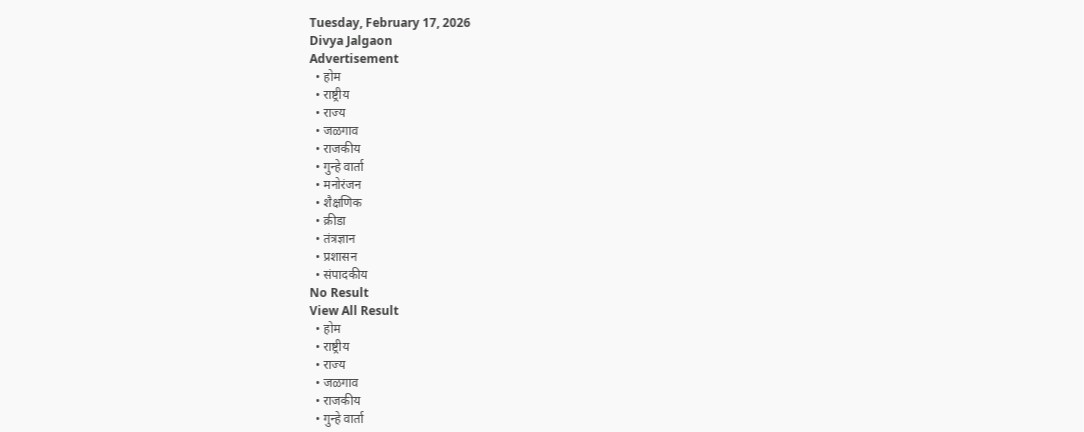Tuesday, February 17, 2026
Divya Jalgaon
Advertisement
  • होम
  • राष्ट्रीय
  • राज्य
  • जळगाव
  • राजकीय
  • गुन्हे वार्ता
  • मनोरंजन
  • शैक्षणिक
  • क्रीडा
  • तंत्रज्ञान
  • प्रशासन
  • संपादकीय
No Result
View All Result
  • होम
  • राष्ट्रीय
  • राज्य
  • जळगाव
  • राजकीय
  • गुन्हे वार्ता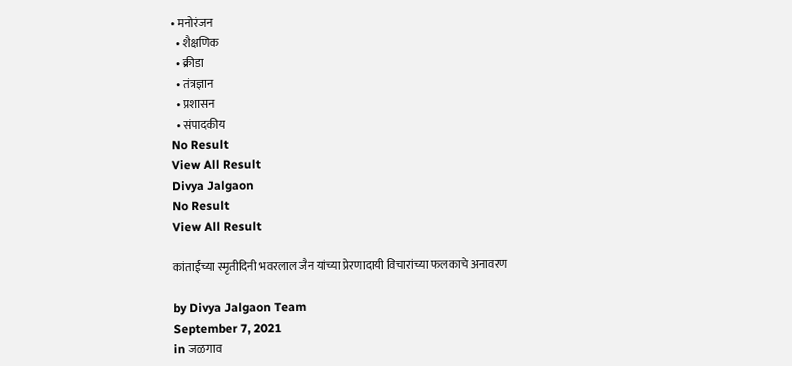• मनोरंजन
  • शैक्षणिक
  • क्रीडा
  • तंत्रज्ञान
  • प्रशासन
  • संपादकीय
No Result
View All Result
Divya Jalgaon
No Result
View All Result

कांताईंच्या स्मृतीदिनी भवरलाल जैन यांच्या प्रेरणादायी विचारांच्या फलकाचे अनावरण

by Divya Jalgaon Team
September 7, 2021
in जळगाव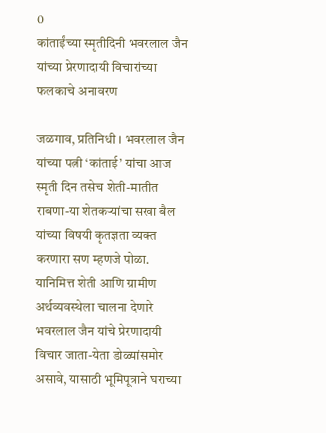0
कांताईंच्या स्मृतीदिनी भवरलाल जैन यांच्या प्रेरणादायी विचारांच्या फलकाचे अनावरण

जळगाव, प्रतिनिधी । भवरलाल जैन यांच्या पत्नी ‘कांताई’ यांचा आज स्मृती दिन तसेच शेती-मातीत राबणा-या शेतकऱ्यांचा सखा बैल यांच्या विषयी कृतज्ञता व्यक्त करणारा सण म्हणजे पोळा. यानिमित्त शेती आणि ग्रामीण अर्थव्यवस्थेला चालना देणारे भवरलाल जैन यांचे प्रेरणादायी विचार जाता-येता डोळ्यांसमोर असावे, यासाठी भूमिपूत्राने घराच्या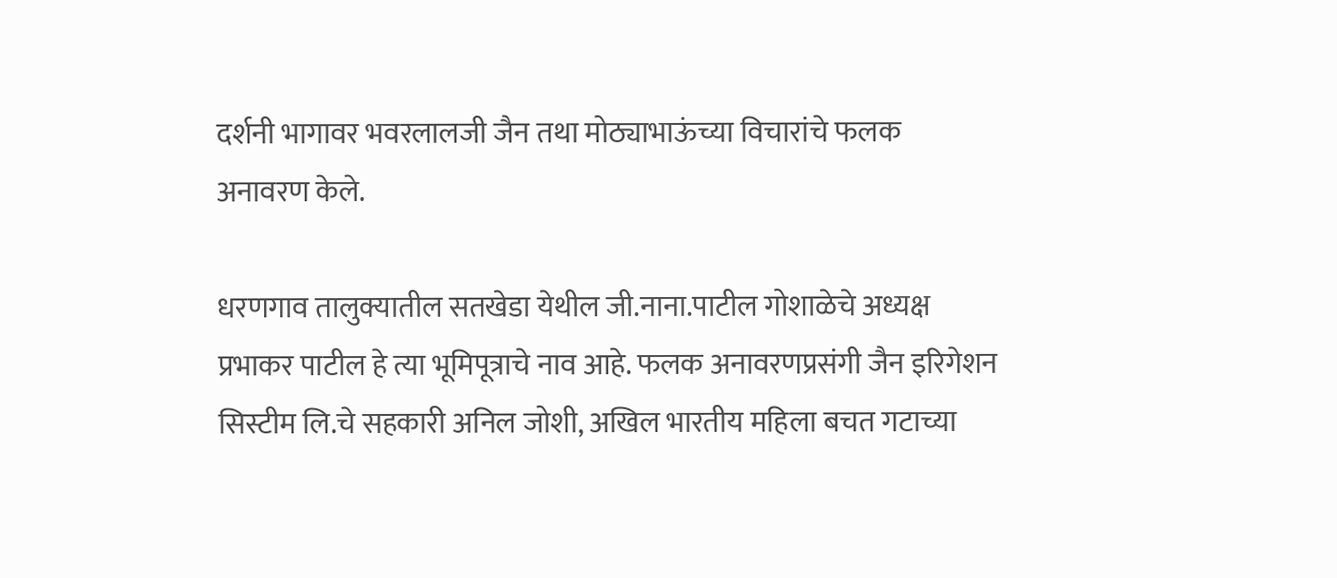दर्शनी भागावर भवरलालजी जैन तथा मोठ्याभाऊंच्या विचारांचे फलक अनावरण केले.

धरणगाव तालुक्यातील सतखेडा येथील जी.नाना.पाटील गोशाळेचे अध्यक्ष प्रभाकर पाटील हे त्या भूमिपूत्राचे नाव आहे. फलक अनावरणप्रसंगी जैन इरिगेशन सिस्टीम लि.चे सहकारी अनिल जोशी, अखिल भारतीय महिला बचत गटाच्या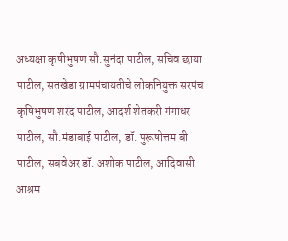अध्यक्षा कृषीभुषण सौ.सुनंदा पाटील, सचिव छाया पाटील, सतखेडा ग्रामपंचायतीचे लोकनियुक्त सरपंच कृषिभुषण शरद पाटील, आदर्श शेतकरी गंगाधर पाटील, सौ.मंडाबाई पाटील, डॉ. पुरूषोत्तम बी पाटील, सबवेअर डॉ. अशोक पाटील, आदिवासी आश्रम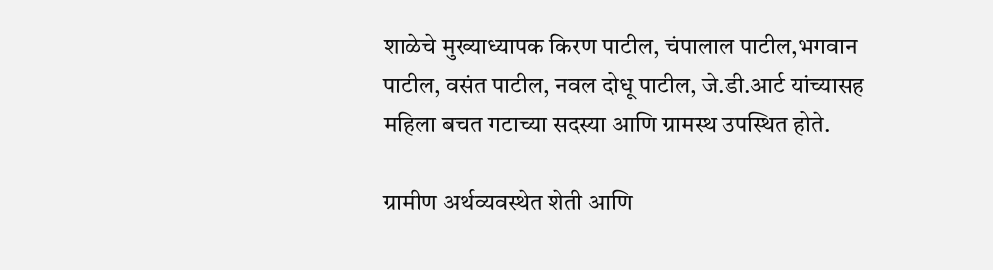शाळेचे मुख्याध्यापक किरण पाटील, चंपालाल पाटील,भगवान पाटील, वसंत पाटील, नवल दोधू पाटील, जे.डी.आर्ट यांच्यासह महिला बचत गटाच्या सदस्या आणि ग्रामस्थ उपस्थित होते.

ग्रामीण अर्थव्यवस्थेत शेती आणि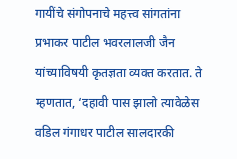गायींचे संगोपनाचे महत्त्व सांगतांना प्रभाकर पाटील भवरलालजी जैन यांच्याविषयी कृतज्ञता व्यक्त करतात. ते म्हणतात, ‘दहावी पास झालो त्यावेळेस वडिल गंगाधर पाटील सालदारकी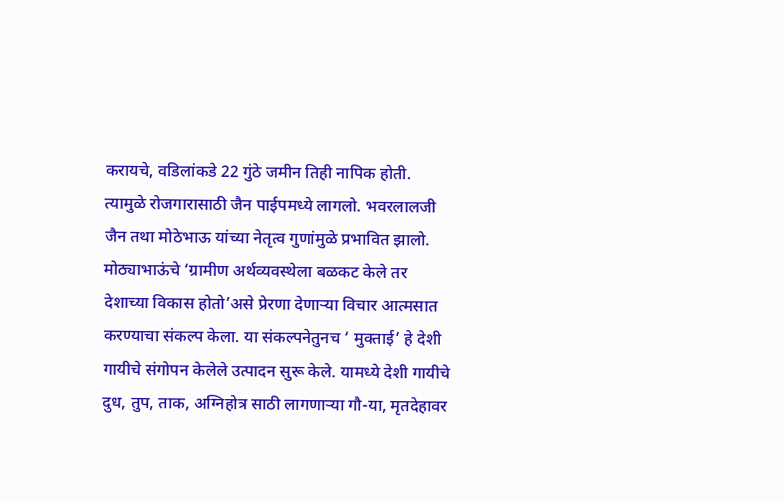करायचे, वडिलांकडे 22 गुंठे जमीन तिही नापिक होती. त्यामुळे रोजगारासाठी जैन पाईपमध्ये लागलो. भवरलालजी जैन तथा मोठेभाऊ यांच्या नेतृत्व गुणांमुळे प्रभावित झालो. मोठ्याभाऊंचे ‘ग्रामीण अर्थव्यवस्थेला बळकट केले तर देशाच्या विकास होतो’असे प्रेरणा देणाऱ्या विचार आत्मसात करण्याचा संकल्प केला. या संकल्पनेतुनच ‘ मुक्ताई’ हे देशी गायीचे संगोपन केलेले उत्पादन सुरू केले. यामध्ये देशी गायीचे दुध, तुप, ताक, अग्निहोत्र साठी लागणाऱ्या गौ-या, मृतदेहावर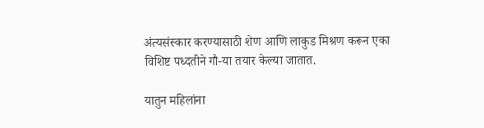अंत्यसंस्कार करण्यासाठी शेण आणि लाकुड मिश्रण करून एका विशिष्ट पध्दतीने गौ-या तयार केल्या जातात.

यातुन महिलांना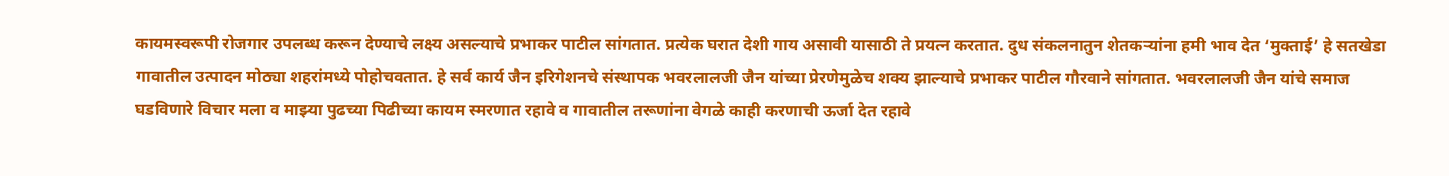कायमस्वरूपी रोजगार उपलब्ध करून देण्याचे लक्ष्य असल्याचे प्रभाकर पाटील सांगतात. प्रत्येक घरात देशी गाय असावी यासाठी ते प्रयत्न करतात. दुध संकलनातुन शेतकऱ्यांना हमी भाव देत ‘मुक्ताई’ हे सतखेडा गावातील उत्पादन मोठ्या शहरांमध्ये पोहोचवतात. हे सर्व कार्य जैन इरिगेशनचे संस्थापक भवरलालजी जैन यांच्या प्रेरणेमुळेच शक्य झाल्याचे प्रभाकर पाटील गौरवाने सांगतात. भवरलालजी जैन यांचे समाज घडविणारे विचार मला व माझ्या पुढच्या पिढीच्या कायम स्मरणात रहावे व गावातील तरूणांना वेगळे काही करणाची ऊर्जा देत रहावे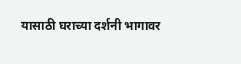यासाठी घराच्या दर्शनी भागावर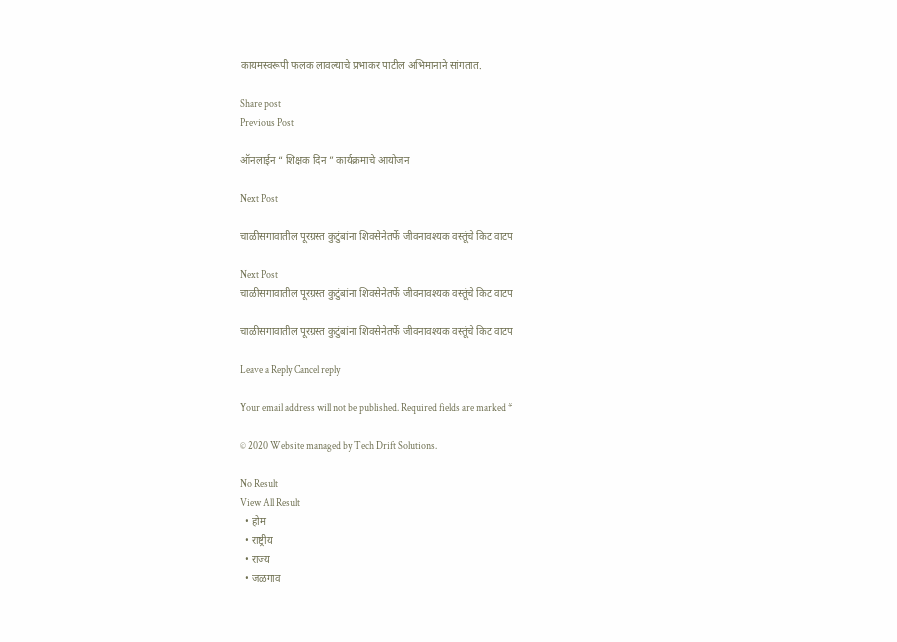कायमस्वरूपी फलक लावल्याचे प्रभाकर पाटील अभिमानाने सांगतात.

Share post
Previous Post

ऑनलाईन “ शिक्षक दिन ” कार्यक्रमाचे आयोजन

Next Post

चाळीसगावातील पूरग्रस्त कुटुंबांना शिवसेनेतर्फे जीवनावश्यक वस्तूंचे किट वाटप

Next Post
चाळीसगावातील पूरग्रस्त कुटुंबांना शिवसेनेतर्फे जीवनावश्यक वस्तूंचे किट वाटप

चाळीसगावातील पूरग्रस्त कुटुंबांना शिवसेनेतर्फे जीवनावश्यक वस्तूंचे किट वाटप

Leave a Reply Cancel reply

Your email address will not be published. Required fields are marked *

© 2020 Website managed by Tech Drift Solutions.

No Result
View All Result
  • होम
  • राष्ट्रीय
  • राज्य
  • जळगाव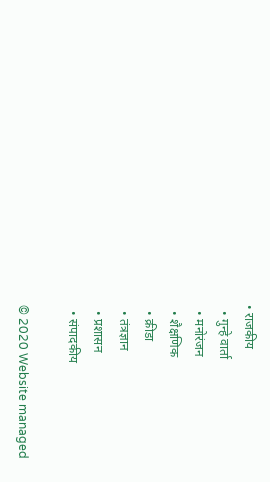• राजकीय
  • गुन्हे वार्ता
  • मनोरंजन
  • शैक्षणिक
  • क्रीडा
  • तंत्रज्ञान
  • प्रशासन
  • संपादकीय

© 2020 Website managed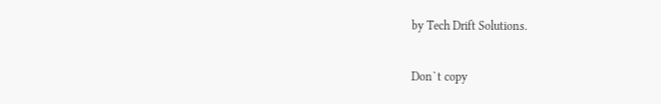by Tech Drift Solutions.

Don`t copy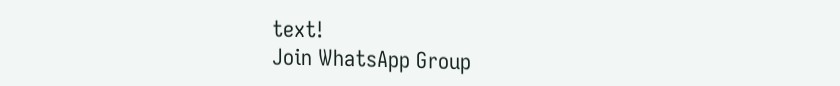text!
Join WhatsApp Group